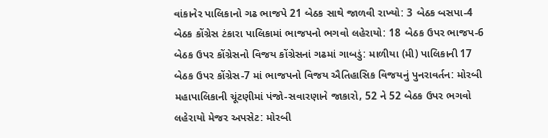વાંકાનેર પાલિકાનો ગઢ ભાજપે 21 બેઠક સાથે જાળવી રાખ્યો: 3 બેઠક બસપા-4 બેઠક કોંગ્રેસ ટંકારા પાલિકામાં ભાજપનો ભગવો લહેરાયો: 18 બેઠક ઉપર ભાજપ-6 બેઠક ઉપર કોંગ્રેસનો વિજય કોંગ્રેસનાં ગઢમાં ગાબડું: માળીયા (મી) પાલિકાની 17 બેઠક ઉપર કોંગ્રેસ-7 માં ભાજપનો વિજય ઐતિહાસિક વિજયનું પુનરાવર્તન: મોરબી મહાપાલિકાની ચૂંટણીમાં પંજો-સવારણાને જાકારો, 52 ને 52 બેઠક ઉપર ભગવો લહેરાયો મેજર અપસેટ: મોરબી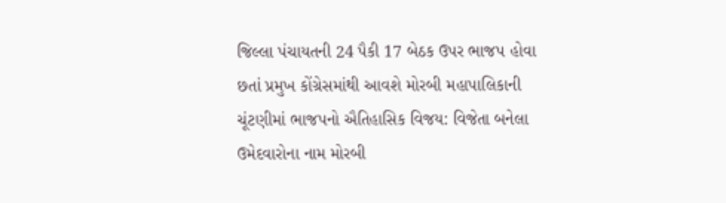જિલ્લા પંચાયતની 24 પૈકી 17 બેઠક ઉપર ભાજપ હોવા છતાં પ્રમુખ કોંગ્રેસમાંથી આવશે મોરબી મહાપાલિકાની ચૂંટણીમાં ભાજપનો ઐતિહાસિક વિજય: વિજેતા બનેલા ઉમેદવારોના નામ મોરબી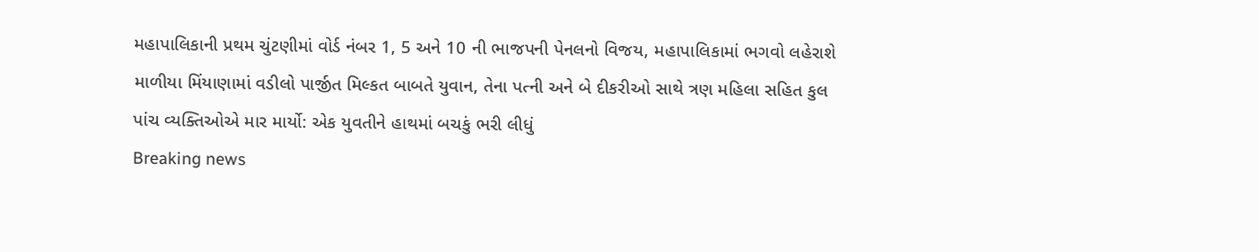મહાપાલિકાની પ્રથમ ચુંટણીમાં વોર્ડ નંબર 1, 5 અને 10 ની ભાજપની પેનલનો વિજય, મહાપાલિકામાં ભગવો લહેરાશે માળીયા મિંયાણામાં વડીલો પાર્જીત મિલ્કત બાબતે યુવાન, તેના પત્ની અને બે દીકરીઓ સાથે ત્રણ મહિલા સહિત કુલ પાંચ વ્યક્તિઓએ માર માર્યો: એક યુવતીને હાથમાં બચકું ભરી લીધું
Breaking news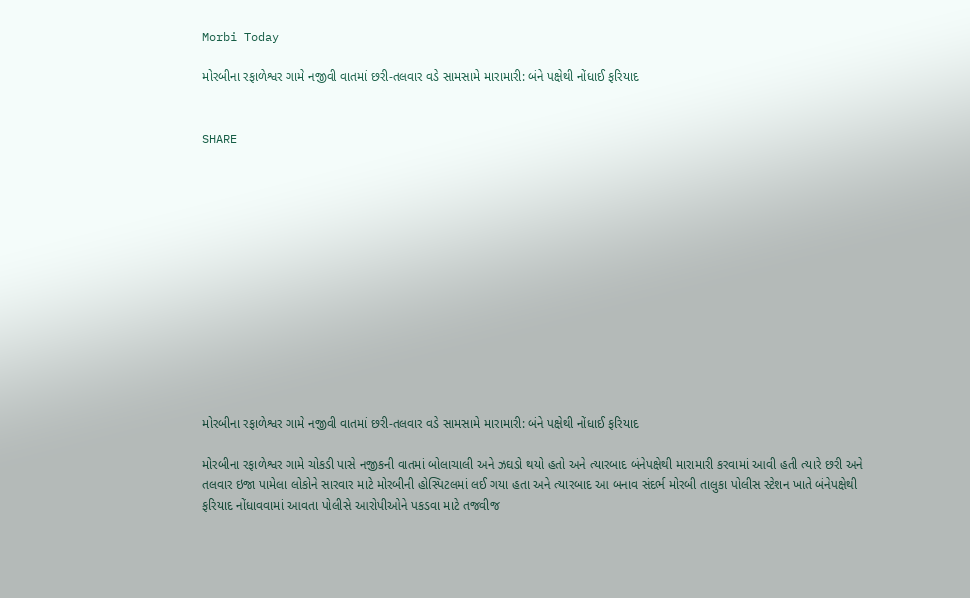Morbi Today

મોરબીના રફાળેશ્વર ગામે નજીવી વાતમાં છરી-તલવાર વડે સામસામે મારામારી: બંને પક્ષેથી નોંધાઈ ફરિયાદ


SHARE













મોરબીના રફાળેશ્વર ગામે નજીવી વાતમાં છરી-તલવાર વડે સામસામે મારામારી: બંને પક્ષેથી નોંધાઈ ફરિયાદ

મોરબીના રફાળેશ્વર ગામે ચોકડી પાસે નજીકની વાતમાં બોલાચાલી અને ઝઘડો થયો હતો અને ત્યારબાદ બંનેપક્ષેથી મારામારી કરવામાં આવી હતી ત્યારે છરી અને તલવાર ઇજા પામેલા લોકોને સારવાર માટે મોરબીની હોસ્પિટલમાં લઈ ગયા હતા અને ત્યારબાદ આ બનાવ સંદર્ભ મોરબી તાલુકા પોલીસ સ્ટેશન ખાતે બંનેપક્ષેથી ફરિયાદ નોંધાવવામાં આવતા પોલીસે આરોપીઓને પકડવા માટે તજવીજ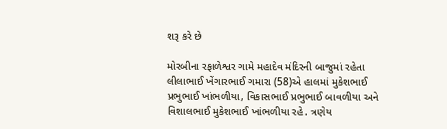શરૂ કરે છે

મોરબીના રફાળેશ્વર ગામે મહાદેવ મંદિરની બાજુમાં રહેતા લીલાભાઈ ખેંગારભાઈ ગમારા (58)એ હાલમાં મુકેશભાઈ પ્રભુભાઈ ખાંભળીયા, વિકાસભાઈ પ્રભુભાઈ બાવળીયા અને વિશાલભાઈ મુકેશભાઈ ખાંભળીયા રહે. ત્રણેય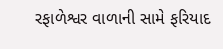રફાળેશ્વર વાળાની સામે ફરિયાદ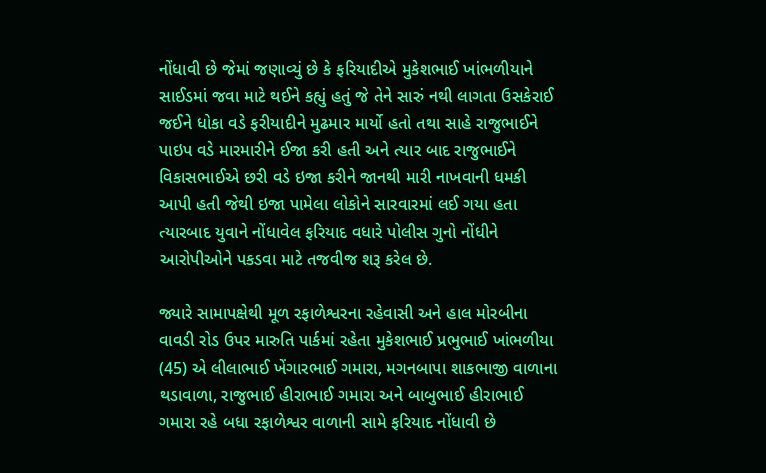નોંધાવી છે જેમાં જણાવ્યું છે કે ફરિયાદીએ મુકેશભાઈ ખાંભળીયાને સાઈડમાં જવા માટે થઈને કહ્યું હતું જે તેને સારું નથી લાગતા ઉસકેરાઈ જઈને ધોકા વડે ફરીયાદીને મુઢમાર માર્યો હતો તથા સાહે રાજુભાઈને પાઇપ વડે મારમારીને ઈજા કરી હતી અને ત્યાર બાદ રાજુભાઈને વિકાસભાઈએ છરી વડે ઇજા કરીને જાનથી મારી નાખવાની ધમકી આપી હતી જેથી ઇજા પામેલા લોકોને સારવારમાં લઈ ગયા હતા ત્યારબાદ યુવાને નોંધાવેલ ફરિયાદ વધારે પોલીસ ગુનો નોંધીને આરોપીઓને પકડવા માટે તજવીજ શરૂ કરેલ છે.

જ્યારે સામાપક્ષેથી મૂળ રફાળેશ્વરના રહેવાસી અને હાલ મોરબીના વાવડી રોડ ઉપર મારુતિ પાર્કમાં રહેતા મુકેશભાઈ પ્રભુભાઈ ખાંભળીયા (45) એ લીલાભાઈ ખેંગારભાઈ ગમારા, મગનબાપા શાકભાજી વાળાના થડાવાળા, રાજુભાઈ હીરાભાઈ ગમારા અને બાબુભાઈ હીરાભાઈ ગમારા રહે બધા રફાળેશ્વર વાળાની સામે ફરિયાદ નોંધાવી છે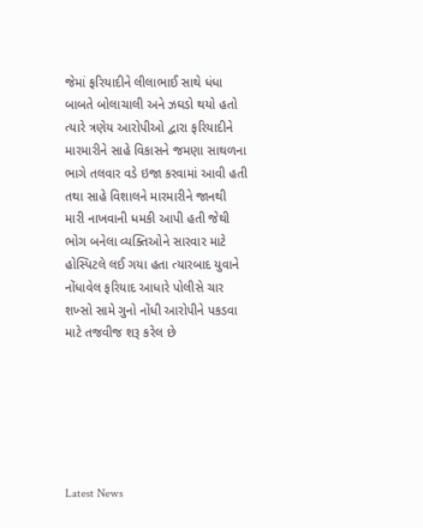જેમાં ફરિયાદીને લીલાભાઈ સાથે ધંધા બાબતે બોલાચાલી અને ઝઘડો થયો હતો ત્યારે ત્રણેય આરોપીઓ દ્વારા ફરિયાદીને મારમારીને સાહે વિકાસને જમણા સાથળના ભાગે તલવાર વડે ઇજા કરવામાં આવી હતી તથા સાહે વિશાલને મારમારીને જાનથી મારી નાખવાની ધમકી આપી હતી જેથી ભોગ બનેલા વ્યક્તિઓને સારવાર માટે હોસ્પિટલે લઈ ગયા હતા ત્યારબાદ યુવાને નોંધાવેલ ફરિયાદ આધારે પોલીસે ચાર શખ્સો સામે ગુનો નોંધી આરોપીને પકડવા માટે તજવીજ શરૂ કરેલ છે






Latest News